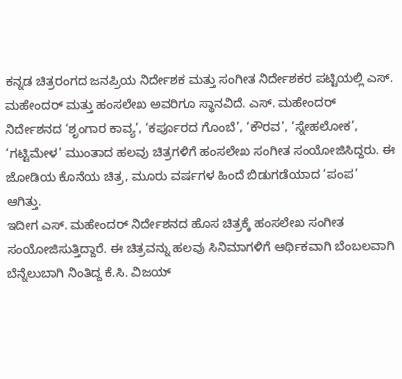ಕನ್ನಡ ಚಿತ್ರರಂಗದ ಜನಪ್ರಿಯ ನಿರ್ದೇಶಕ ಮತ್ತು ಸಂಗೀತ ನಿರ್ದೇಶಕರ ಪಟ್ಟಿಯಲ್ಲಿ ಎಸ್. ಮಹೇಂದರ್ ಮತ್ತು ಹಂಸಲೇಖ ಅವರಿಗೂ ಸ್ಥಾನವಿದೆ. ಎಸ್. ಮಹೇಂದರ್ ನಿರ್ದೇಶನದ ‘ಶೃಂಗಾರ ಕಾವ್ಯ’, ‘ಕರ್ಪೂರದ ಗೊಂಬೆ’, ‘ಕೌರವ’, ‘ಸ್ನೇಹಲೋಕ’, ‘ಗಟ್ಟಿಮೇಳ’ ಮುಂತಾದ ಹಲವು ಚಿತ್ರಗಳಿಗೆ ಹಂಸಲೇಖ ಸಂಗೀತ ಸಂಯೋಜಿಸಿದ್ದರು. ಈ ಜೋಡಿಯ ಕೊನೆಯ ಚಿತ್ರ, ಮೂರು ವರ್ಷಗಳ ಹಿಂದೆ ಬಿಡುಗಡೆಯಾದ ‘ಪಂಪ’ ಆಗಿತ್ತು.
ಇದೀಗ ಎಸ್. ಮಹೇಂದರ್ ನಿರ್ದೇಶನದ ಹೊಸ ಚಿತ್ರಕ್ಕೆ ಹಂಸಲೇಖ ಸಂಗೀತ ಸಂಯೋಜಿಸುತ್ತಿದ್ದಾರೆ. ಈ ಚಿತ್ರವನ್ನು ಹಲವು ಸಿನಿಮಾಗಳಿಗೆ ಆರ್ಥಿಕವಾಗಿ ಬೆಂಬಲವಾಗಿ ಬೆನ್ನೆಲುಬಾಗಿ ನಿಂತಿದ್ದ ಕೆ.ಸಿ. ವಿಜಯ್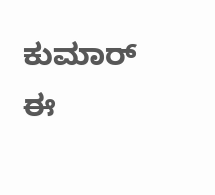ಕುಮಾರ್ ಈ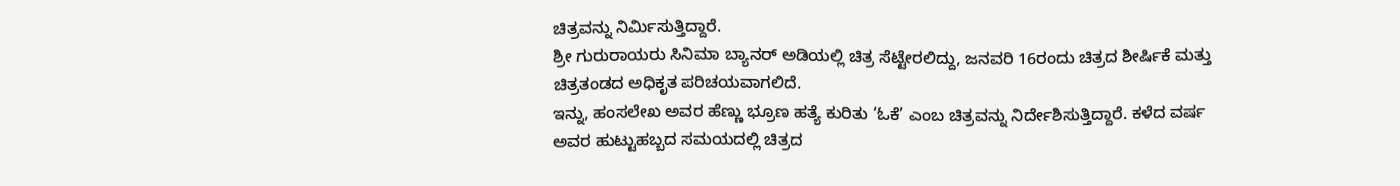ಚಿತ್ರವನ್ನು ನಿರ್ಮಿಸುತ್ತಿದ್ದಾರೆ.
ಶ್ರೀ ಗುರುರಾಯರು ಸಿನಿಮಾ ಬ್ಯಾನರ್ ಅಡಿಯಲ್ಲಿ ಚಿತ್ರ ಸೆಟ್ಟೇರಲಿದ್ದು, ಜನವರಿ 16ರಂದು ಚಿತ್ರದ ಶೀರ್ಷಿಕೆ ಮತ್ತು ಚಿತ್ರತಂಡದ ಅಧಿಕೃತ ಪರಿಚಯವಾಗಲಿದೆ.
ಇನ್ನು, ಹಂಸಲೇಖ ಅವರ ಹೆಣ್ಣು ಭ್ರೂಣ ಹತ್ಯೆ ಕುರಿತು ‘ಓಕೆ’ ಎಂಬ ಚಿತ್ರವನ್ನು ನಿರ್ದೇಶಿಸುತ್ತಿದ್ದಾರೆ. ಕಳೆದ ವರ್ಷ ಅವರ ಹುಟ್ಟುಹಬ್ಬದ ಸಮಯದಲ್ಲಿ ಚಿತ್ರದ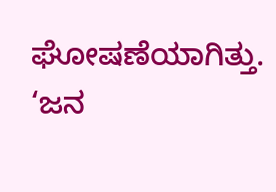ಘೋಷಣೆಯಾಗಿತ್ತು.
‘ಜನ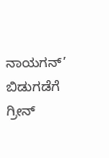ನಾಯಗನ್’ ಬಿಡುಗಡೆಗೆ ಗ್ರೀನ್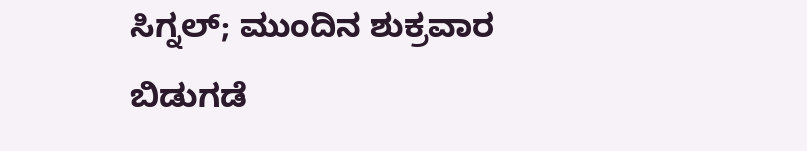ಸಿಗ್ನಲ್; ಮುಂದಿನ ಶುಕ್ರವಾರ ಬಿಡುಗಡೆ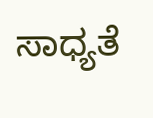ಸಾಧ್ಯತೆ